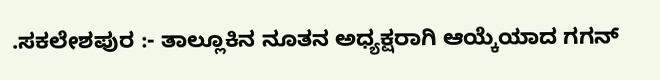.ಸಕಲೇಶಪುರ :- ತಾಲ್ಲೂಕಿನ ನೂತನ ಅಧ್ಯಕ್ಷರಾಗಿ ಆಯ್ಕೆಯಾದ ಗಗನ್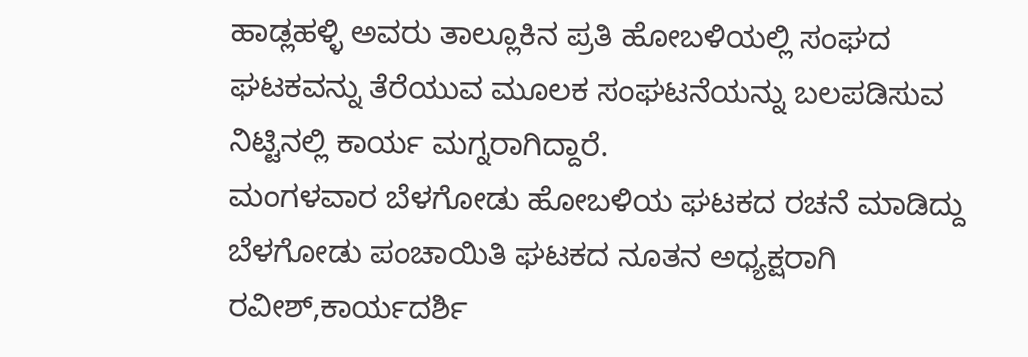ಹಾಡ್ಲಹಳ್ಳಿ ಅವರು ತಾಲ್ಲೂಕಿನ ಪ್ರತಿ ಹೋಬಳಿಯಲ್ಲಿ ಸಂಘದ ಘಟಕವನ್ನು ತೆರೆಯುವ ಮೂಲಕ ಸಂಘಟನೆಯನ್ನು ಬಲಪಡಿಸುವ ನಿಟ್ಟಿನಲ್ಲಿ ಕಾರ್ಯ ಮಗ್ನರಾಗಿದ್ದಾರೆ.
ಮಂಗಳವಾರ ಬೆಳಗೋಡು ಹೋಬಳಿಯ ಘಟಕದ ರಚನೆ ಮಾಡಿದ್ದು ಬೆಳಗೋಡು ಪಂಚಾಯಿತಿ ಘಟಕದ ನೂತನ ಅಧ್ಯಕ್ಷರಾಗಿ ರವೀಶ್,ಕಾರ್ಯದರ್ಶಿ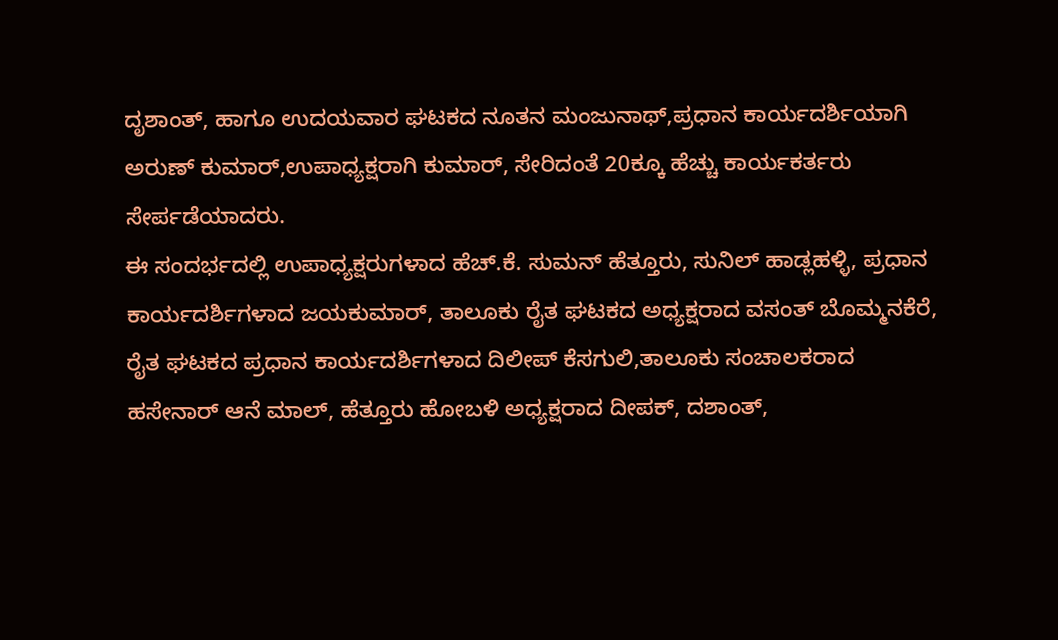ದೃಶಾಂತ್, ಹಾಗೂ ಉದಯವಾರ ಘಟಕದ ನೂತನ ಮಂಜುನಾಥ್,ಪ್ರಧಾನ ಕಾರ್ಯದರ್ಶಿಯಾಗಿ ಅರುಣ್ ಕುಮಾರ್,ಉಪಾಧ್ಯಕ್ಷರಾಗಿ ಕುಮಾರ್, ಸೇರಿದಂತೆ 20ಕ್ಕೂ ಹೆಚ್ಚು ಕಾರ್ಯಕರ್ತರು ಸೇರ್ಪಡೆಯಾದರು.
ಈ ಸಂದರ್ಭದಲ್ಲಿ ಉಪಾಧ್ಯಕ್ಷರುಗಳಾದ ಹೆಚ್.ಕೆ. ಸುಮನ್ ಹೆತ್ತೂರು, ಸುನಿಲ್ ಹಾಡ್ಲಹಳ್ಳಿ, ಪ್ರಧಾನ ಕಾರ್ಯದರ್ಶಿಗಳಾದ ಜಯಕುಮಾರ್, ತಾಲೂಕು ರೈತ ಘಟಕದ ಅಧ್ಯಕ್ಷರಾದ ವಸಂತ್ ಬೊಮ್ಮನಕೆರೆ, ರೈತ ಘಟಕದ ಪ್ರಧಾನ ಕಾರ್ಯದರ್ಶಿಗಳಾದ ದಿಲೀಪ್ ಕೆಸಗುಲಿ,ತಾಲೂಕು ಸಂಚಾಲಕರಾದ ಹಸೇನಾರ್ ಆನೆ ಮಾಲ್, ಹೆತ್ತೂರು ಹೋಬಳಿ ಅಧ್ಯಕ್ಷರಾದ ದೀಪಕ್, ದಶಾಂತ್,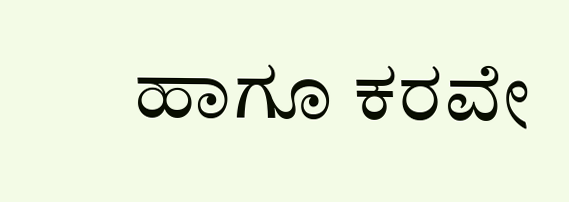ಹಾಗೂ ಕರವೇ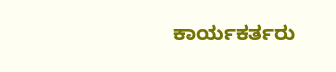ಕಾರ್ಯಕರ್ತರು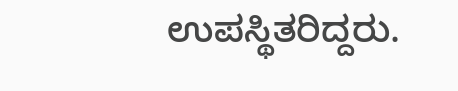ಉಪಸ್ಥಿತರಿದ್ದರು.